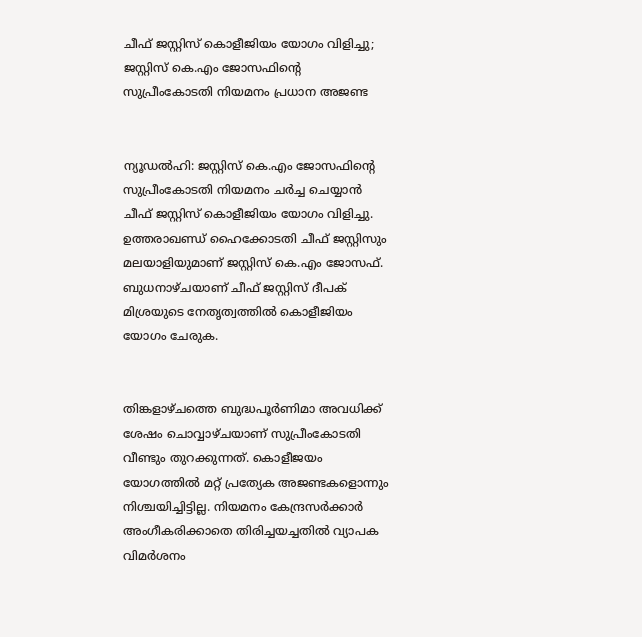ചീഫ് ജസ്റ്റിസ് കൊളീജിയം യോഗം വിളിച്ചു; ജസ്റ്റിസ് കെ.എം ജോസഫിന്റെ സുപ്രീംകോടതി നിയമനം പ്രധാന അജണ്ട


ന്യൂഡല്‍ഹി: ജസ്റ്റിസ് കെ.എം ജോസഫിന്റെ സുപ്രീംകോടതി നിയമനം ചര്‍ച്ച ചെയ്യാന്‍ ചീഫ് ജസ്റ്റിസ് കൊളീജിയം യോഗം വിളിച്ചു. ഉത്തരാഖണ്ഡ് ഹൈക്കോടതി ചീഫ് ജസ്റ്റിസും മലയാളിയുമാണ് ജസ്റ്റിസ് കെ.എം ജോസഫ്. ബുധനാഴ്ചയാണ് ചീഫ് ജസ്റ്റിസ് ദീപക് മിശ്രയുടെ നേതൃത്വത്തില്‍ കൊളീജിയം യോഗം ചേരുക.


തിങ്കളാഴ്ചത്തെ ബുദ്ധപൂര്‍ണിമാ അവധിക്ക് ശേഷം ചൊവ്വാഴ്ചയാണ് സുപ്രീംകോടതി വീണ്ടും തുറക്കുന്നത്. കൊളീജയം യോഗത്തില്‍ മറ്റ് പ്രത്യേക അജണ്ടകളൊന്നും നിശ്ചയിച്ചിട്ടില്ല. നിയമനം കേന്ദ്രസര്‍ക്കാര്‍ അംഗീകരിക്കാതെ തിരിച്ചയച്ചതില്‍ വ്യാപക വിമര്‍ശനം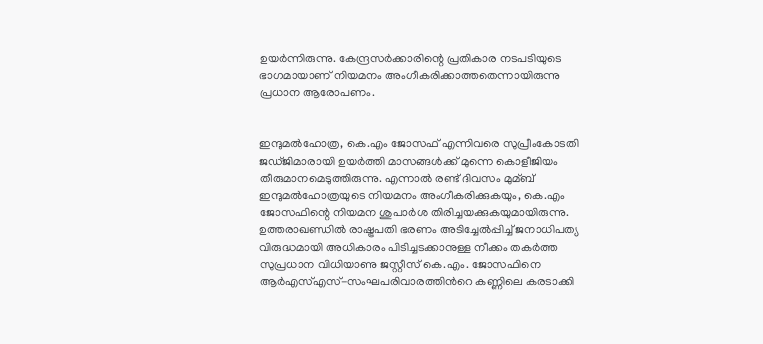ഉയര്‍ന്നിരുന്നു. കേന്ദ്രസര്‍ക്കാരിന്റെ പ്രതികാര നടപടിയുടെ ഭാഗമായാണ് നിയമനം അംഗീകരിക്കാത്തതെന്നായിരുന്നു പ്രധാന ആരോപണം.


ഇന്ദുമല്‍ഹോത്ര, കെ.എം ജോസഫ് എന്നിവരെ സുപ്രീംകോടതി ജഡ്ജിമാരായി ഉയര്‍ത്തി മാസങ്ങള്‍ക്ക് മുന്നെ കൊളീജിയം തീരുമാനമെടുത്തിരുന്നു. എന്നാല്‍ രണ്ട് ദിവസം മുമ്ബ് ഇന്ദുമല്‍ഹോത്രയുടെ നിയമനം അംഗീകരിക്കുകയും, കെ.എം ജോസഫിന്റെ നിയമന ശുപാര്‍ശ തിരിച്ചയക്കുകയുമായിരുന്നു. ഉത്തരാഖണ്ഡില്‍ രാഷ്ട്രപതി ഭരണം അടിച്ചേല്‍പ്പിച്ച്‌ ജനാധിപത്യ വിരുദ്ധമായി അധികാരം പിടിച്ചടക്കാനുള്ള നീക്കം തകര്‍ത്ത സുപ്രധാന വിധിയാണു ജസ്റ്റീസ് കെ.എം. ജോസഫിനെ ആര്‍എസ്‌എസ്-സംഘപരിവാരത്തിന്‍റെ കണ്ണിലെ കരടാക്കി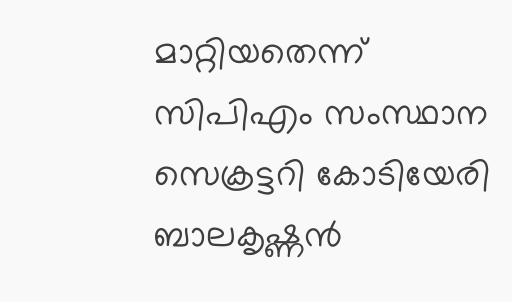മാറ്റിയതെന്ന് സിപിഎം സംസ്ഥാന സെക്രട്ടറി കോടിയേരി ബാലകൃഷ്ണന്‍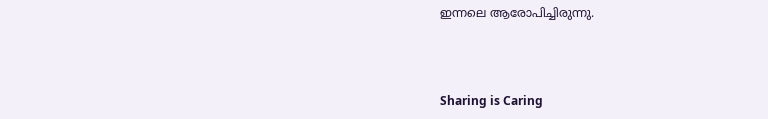ഇന്നലെ ആരോപിച്ചിരുന്നു.



Sharing is Caring